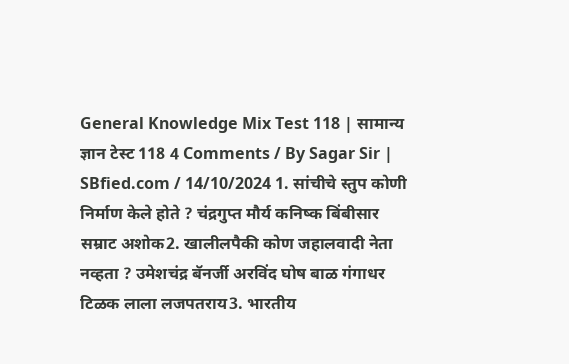General Knowledge Mix Test 118 | सामान्य ज्ञान टेस्ट 118 4 Comments / By Sagar Sir | SBfied.com / 14/10/2024 1. सांचीचे स्तुप कोणी निर्माण केले होते ? चंद्रगुप्त मौर्य कनिष्क बिंबीसार सम्राट अशोक2. खालीलपैकी कोण जहालवादी नेता नव्हता ? उमेशचंद्र बॅनर्जी अरविंद घोष बाळ गंगाधर टिळक लाला लजपतराय3. भारतीय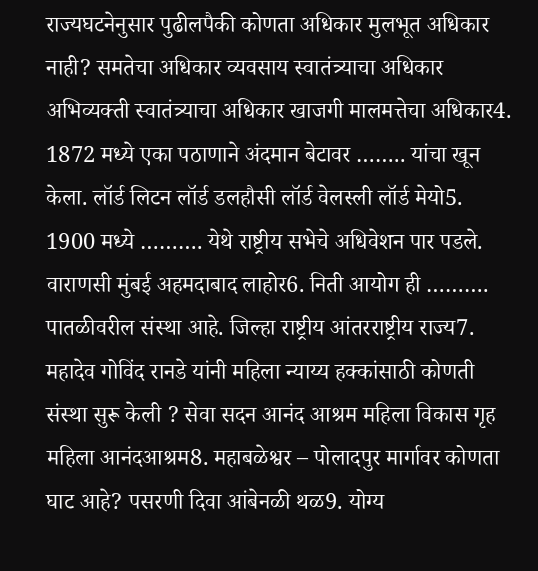राज्यघटनेनुसार पुढीलपैकी कोणता अधिकार मुलभूत अधिकार नाही? समतेचा अधिकार व्यवसाय स्वातंत्र्याचा अधिकार अभिव्यक्ती स्वातंत्र्याचा अधिकार खाजगी मालमत्तेचा अधिकार4. 1872 मध्ये एका पठाणाने अंदमान बेटावर …….. यांचा खून केला. लॉर्ड लिटन लॉर्ड डलहौसी लॉर्ड वेलस्ली लॉर्ड मेयो5. 1900 मध्ये ………. येथे राष्ट्रीय सभेचे अधिवेशन पार पडले. वाराणसी मुंबई अहमदाबाद लाहोर6. निती आयोग ही ………. पातळीवरील संस्था आहे. जिल्हा राष्ट्रीय आंतरराष्ट्रीय राज्य7. महादेव गोविंद रानडे यांनी महिला न्याय्य हक्कांसाठी कोणती संस्था सुरू केली ? सेवा सदन आनंद आश्रम महिला विकास गृह महिला आनंदआश्रम8. महाबळेश्वर – पोलादपुर मार्गावर कोणता घाट आहे? पसरणी दिवा आंबेनळी थळ9. योग्य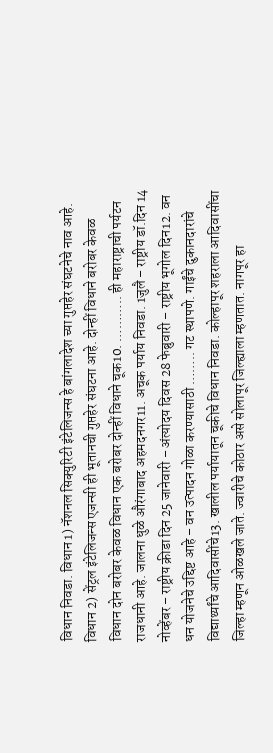विधान निवडा. विधान 1) नॅशनल सिक्युरिटी इंटेलिजन्स हे बांगलादेश च्या गुप्तहेर संघटनेचे नाव आहे. विधान 2) सेंट्रल इंटेलिजन्स एजन्सी ही भूतानची गुप्तहेर संघटना आहे. दोन्हीं विधाने बरोबर केवळ विधान दोन बरोबर केवळ विधान एक बरोबर दोन्हीं विधाने चूक10. ……….. ही महाराष्ट्राची पर्यटन राजधानी आहे. जालना धुळे औरंगाबाद अहमदनगर11. अचूक पर्याय निवडा. 1जुलै – राष्ट्रीय डॉ.दिन 14 नोव्हेंबर – राष्ट्रीय क्रीडा दिन 25 जानेवारी – अंत्योदय दिवस 28 फेब्रुवारी – राष्ट्रीय भूगोल दिन12. वन धन योजनेचे उद्दिष्ट आहे – वन उत्पादन गोळा करण्यासाठी …….. गट स्थापणे. गाईंचे दुकानदारांचे विद्यार्थ्यांचे आदिवासींचे13. खालील पर्यायातून चूकीचे विधान निवडा. कोल्हापूर शहराला आदिवासींचा जिल्हा म्हणून ओळखले जाते. ज्वारीचे कोठार असे सोलापूर जिल्ह्याला म्हणतात. नागपूर हा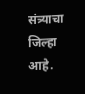संत्र्याचा जिल्हा आहे.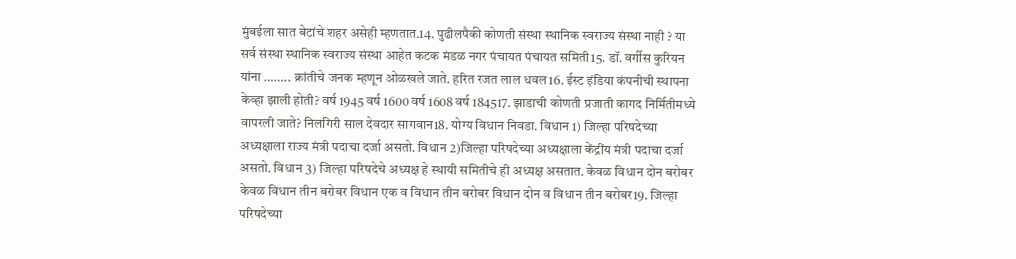मुंबईला सात बेटांचे शहर असेही म्हणतात.14. पुढीलपैकी कोणती संस्था स्थानिक स्वराज्य संस्था नाही ? या सर्व संस्था स्थानिक स्वराज्य संस्था आहेत कटक मंडळ नगर पंचायत पंचायत समिती15. डॉ. वर्गीस कुरियन यांना …….. क्रांतीचे जनक म्हणून ओळखले जाते. हरित रजत लाल धवल16. ईस्ट इंडिया कंपनीची स्थापना केव्हा झाली होती? वर्ष 1945 वर्ष 1600 वर्ष 1608 वर्ष 184517. झाडाची कोणती प्रजाती कागद निर्मितीमध्ये वापरली जाते? निलगिरी साल देवदार सागवान18. योग्य विधान निवडा. विधान 1) जिल्हा परिषदेच्या अध्यक्षाला राज्य मंत्री पदाचा दर्जा असतो. विधान 2)जिल्हा परिषदेच्या अध्यक्षाला केंद्रींय मंत्री पदाचा दर्जा असतो. विधान 3) जिल्हा परिषदेचे अध्यक्ष हे स्थायी समितीचे ही अध्यक्ष असतात. केवळ विधान दोन बरोबर केवळ विधान तीन बरोबर विधान एक व विधान तीन बरोबर विधान दोन व विधान तीन बरोबर19. जिल्हा परिषदेच्या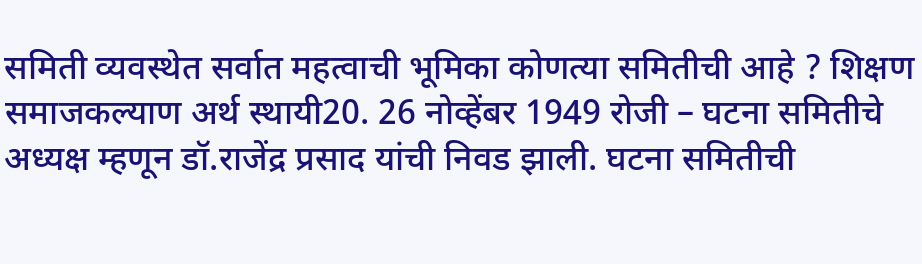समिती व्यवस्थेत सर्वात महत्वाची भूमिका कोणत्या समितीची आहे ? शिक्षण समाजकल्याण अर्थ स्थायी20. 26 नोव्हेंबर 1949 रोजी – घटना समितीचे अध्यक्ष म्हणून डॉ.राजेंद्र प्रसाद यांची निवड झाली. घटना समितीची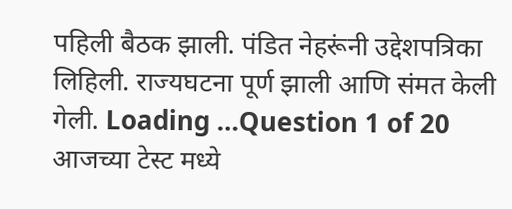पहिली बैठक झाली. पंडित नेहरूंनी उद्देशपत्रिका लिहिली. राज्यघटना पूर्ण झाली आणि संमत केली गेली. Loading …Question 1 of 20 आजच्या टेस्ट मध्ये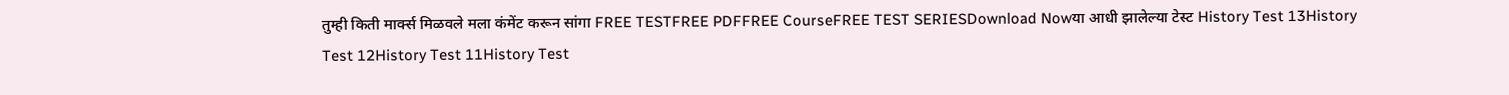तुम्ही किती मार्क्स मिळवले मला कंमेंट करून सांगा FREE TESTFREE PDFFREE CourseFREE TEST SERIESDownload Nowया आधी झालेल्या टेस्ट History Test 13History Test 12History Test 11History Test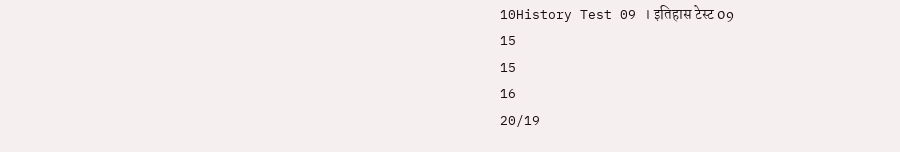10History Test 09 । इतिहास टेस्ट 09
15
15
16
20/19